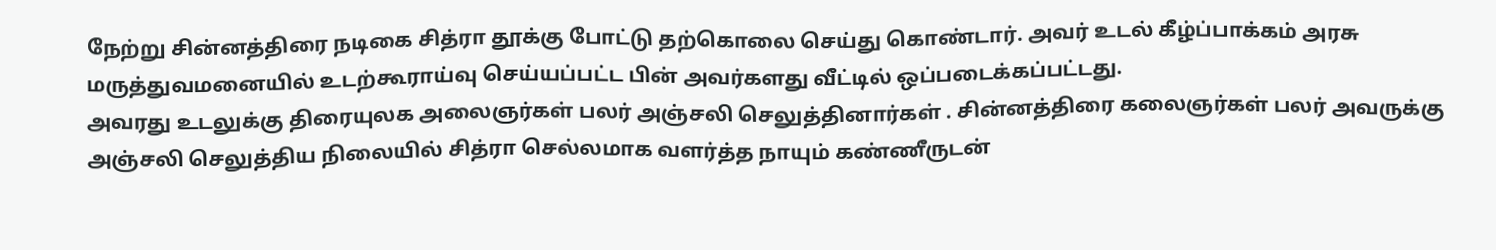நேற்று சின்னத்திரை நடிகை சித்ரா தூக்கு போட்டு தற்கொலை செய்து கொண்டார். அவர் உடல் கீழ்ப்பாக்கம் அரசு மருத்துவமனையில் உடற்கூராய்வு செய்யப்பட்ட பின் அவர்களது வீட்டில் ஒப்படைக்கப்பட்டது.
அவரது உடலுக்கு திரையுலக அலைஞர்கள் பலர் அஞ்சலி செலுத்தினார்கள் . சின்னத்திரை கலைஞர்கள் பலர் அவருக்கு அஞ்சலி செலுத்திய நிலையில் சித்ரா செல்லமாக வளர்த்த நாயும் கண்ணீருடன்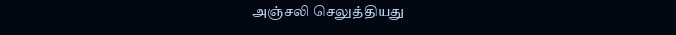அஞ்சலி செலுத்தியது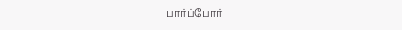பார்ப்போர்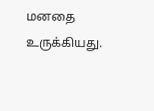மனதை உருக்கியது.